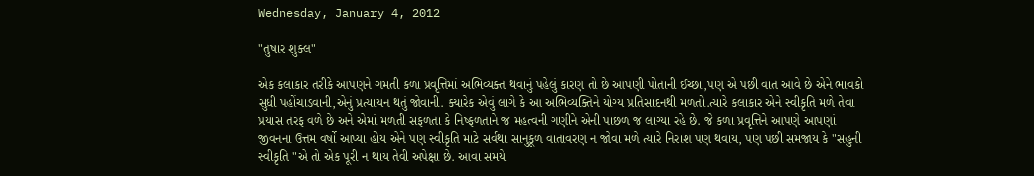Wednesday, January 4, 2012

"તુષાર શુક્લ"

એક કલાકાર તરીકે આપણને ગમતી કળા પ્રવૃત્તિમાં અભિવ્યક્ત થવાનું પહેલું કારણ તો છે આપણી પોતાની ઈચ્છા,પણ એ પછી વાત આવે છે એને ભાવકો સુધી પહોંચાડવાની,એનું પ્રત્યાયન થતું જોવાની. ક્યારેક એવું લાગે કે આ અભિવ્યક્તિને યોગ્ય પ્રતિસાદનથી મળતો.ત્યારે કલાકાર એને સ્વીકૃતિ મળે તેવા પ્રયાસ તરફ વળે છે અને એમાં મળતી સફળતા કે નિષ્ફળતાને જ મહત્વની ગણીને એની પાછળ જ લાગ્યા રહે છે. જે કળા પ્રવૃત્તિને આપણે આપણાં જીવનના ઉત્તમ વર્ષો આપ્યા હોય એને પણ સ્વીકૃતિ માટે સર્વથા સાનુકૂળ વાતાવરણ ન જોવા મળે ત્યારે નિરાશ પણ થવાય, પણ પછી સમજાય કે "સહુની સ્વીકૃતિ "એ તો એક પૂરી ન થાય તેવી અપેક્ષા છે. આવા સમયે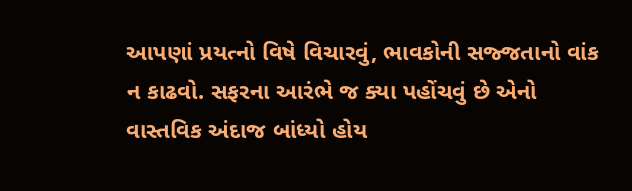આપણાં પ્રયત્નો વિષે વિચારવું, ભાવકોની સજ્જતાનો વાંક ન કાઢવો. સફરના આરંભે જ ક્યા પહોંચવું છે એનો વાસ્તવિક અંદાજ બાંધ્યો હોય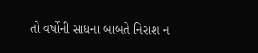તો વર્ષોની સાધના બાબતે નિરાશ ન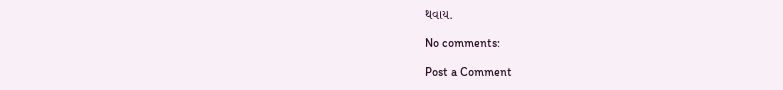થવાય.

No comments:

Post a Comment